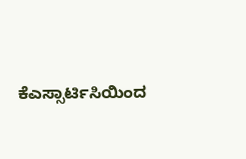ಕೆಎಸ್ಸಾರ್ಟಿಸಿಯಿಂದ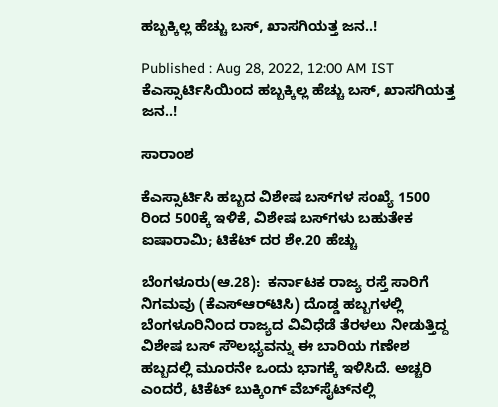ಹಬ್ಬಕ್ಕಿಲ್ಲ ಹೆಚ್ಚು ಬಸ್‌, ಖಾಸಗಿಯತ್ತ ಜನ..!

Published : Aug 28, 2022, 12:00 AM IST
ಕೆಎಸ್ಸಾರ್ಟಿಸಿಯಿಂದ ಹಬ್ಬಕ್ಕಿಲ್ಲ ಹೆಚ್ಚು ಬಸ್‌, ಖಾಸಗಿಯತ್ತ ಜನ..!

ಸಾರಾಂಶ

ಕೆಎಸ್ಸಾರ್ಟಿಸಿ ಹಬ್ಬದ ವಿಶೇಷ ಬಸ್‌ಗಳ ಸಂಖ್ಯೆ 1500 ರಿಂದ 500ಕ್ಕೆ ಇಳಿಕೆ, ವಿಶೇಷ ಬಸ್‌ಗಳು ಬಹುತೇಕ ಐಷಾರಾಮಿ; ಟಿಕೆಟ್‌ ದರ ಶೇ.20 ಹೆಚ್ಚು

ಬೆಂಗಳೂರು(ಆ.28):  ಕರ್ನಾಟಕ ರಾಜ್ಯ ರಸ್ತೆ ಸಾರಿಗೆ ನಿಗಮವು (ಕೆಎಸ್‌ಆರ್‌ಟಿಸಿ) ದೊಡ್ಡ ಹಬ್ಬಗಳಲ್ಲಿ ಬೆಂಗಳೂರಿನಿಂದ ರಾಜ್ಯದ ವಿವಿಧೆಡೆ ತೆರಳಲು ನೀಡುತ್ತಿದ್ದ ವಿಶೇಷ ಬಸ್‌ ಸೌಲಭ್ಯವನ್ನು ಈ ಬಾರಿಯ ಗಣೇಶ ಹಬ್ಬದಲ್ಲಿ ಮೂರನೇ ಒಂದು ಭಾಗಕ್ಕೆ ಇಳಿಸಿದೆ. ಅಚ್ಚರಿ ಎಂದರೆ, ಟಿಕೆಟ್‌ ಬುಕ್ಕಿಂಗ್‌ ವೆಬ್‌ಸೈಟ್‌ನಲ್ಲಿ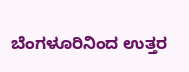ಬೆಂಗಳೂರಿನಿಂದ ಉತ್ತರ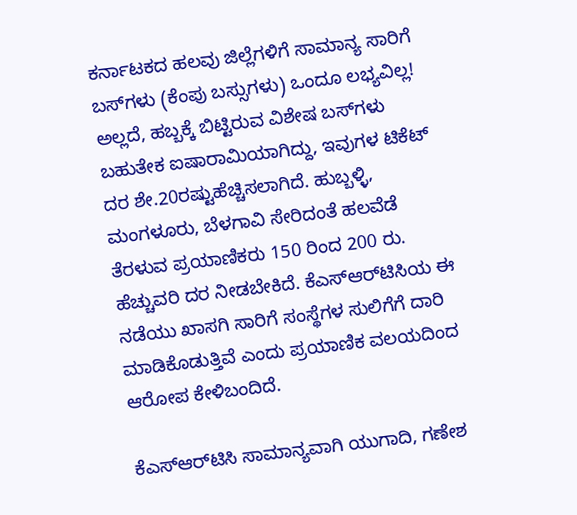ಕರ್ನಾಟಕದ ಹಲವು ಜಿಲ್ಲೆಗಳಿಗೆ ಸಾಮಾನ್ಯ ಸಾರಿಗೆ ಬಸ್‌ಗಳು (ಕೆಂಪು ಬಸ್ಸುಗಳು) ಒಂದೂ ಲಭ್ಯವಿಲ್ಲ! ಅಲ್ಲದೆ, ಹಬ್ಬಕ್ಕೆ ಬಿಟ್ಟಿರುವ ವಿಶೇಷ ಬಸ್‌ಗಳು ಬಹುತೇಕ ಐಷಾರಾಮಿಯಾಗಿದ್ದು, ಇವುಗಳ ಟಿಕೆಟ್‌ ದರ ಶೇ.20ರಷ್ಟುಹೆಚ್ಚಿಸಲಾಗಿದೆ. ಹುಬ್ಬಳ್ಳಿ, ಮಂಗಳೂರು, ಬೆಳಗಾವಿ ಸೇರಿದಂತೆ ಹಲವೆಡೆ ತೆರಳುವ ಪ್ರಯಾಣಿಕರು 150 ರಿಂದ 200 ರು. ಹೆಚ್ಚುವರಿ ದರ ನೀಡಬೇಕಿದೆ. ಕೆಎಸ್‌ಆರ್‌ಟಿಸಿಯ ಈ ನಡೆಯು ಖಾಸಗಿ ಸಾರಿಗೆ ಸಂಸ್ಥೆಗಳ ಸುಲಿಗೆಗೆ ದಾರಿ ಮಾಡಿಕೊಡುತ್ತಿವೆ ಎಂದು ಪ್ರಯಾಣಿಕ ವಲಯದಿಂದ ಆರೋಪ ಕೇಳಿಬಂದಿದೆ.

ಕೆಎಸ್‌ಆರ್‌ಟಿಸಿ ಸಾಮಾನ್ಯವಾಗಿ ಯುಗಾದಿ, ಗಣೇಶ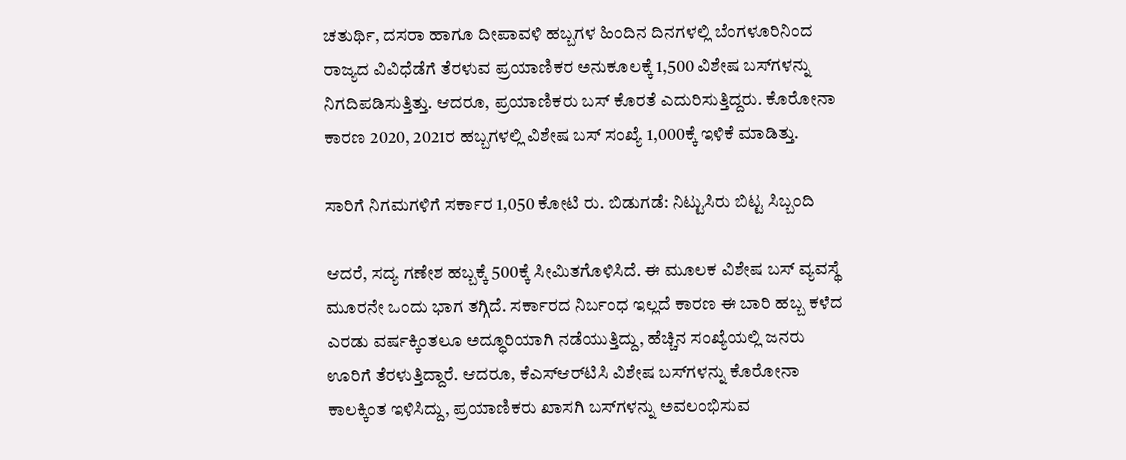ಚತುರ್ಥಿ, ದಸರಾ ಹಾಗೂ ದೀಪಾವಳಿ ಹಬ್ಬಗಳ ಹಿಂದಿನ ದಿನಗಳಲ್ಲಿ ಬೆಂಗಳೂರಿನಿಂದ ರಾಜ್ಯದ ವಿವಿಧೆಡೆಗೆ ತೆರಳುವ ಪ್ರಯಾಣಿಕರ ಅನುಕೂಲಕ್ಕೆ 1,500 ವಿಶೇಷ ಬಸ್‌ಗಳನ್ನು ನಿಗದಿಪಡಿಸುತ್ತಿತ್ತು. ಆದರೂ, ಪ್ರಯಾಣಿಕರು ಬಸ್‌ ಕೊರತೆ ಎದುರಿಸುತ್ತಿದ್ದರು. ಕೊರೋನಾ ಕಾರಣ 2020, 2021ರ ಹಬ್ಬಗಳಲ್ಲಿ ವಿಶೇಷ ಬಸ್‌ ಸಂಖ್ಯೆ 1,000ಕ್ಕೆ ಇಳಿಕೆ ಮಾಡಿತ್ತು.

ಸಾರಿಗೆ ನಿಗಮಗಳಿಗೆ ಸರ್ಕಾರ 1,050 ಕೋಟಿ ರು. ಬಿಡುಗಡೆ: ನಿಟ್ಟುಸಿರು ಬಿಟ್ಟ ಸಿಬ್ಬಂದಿ

ಆದರೆ, ಸದ್ಯ ಗಣೇಶ ಹಬ್ಬಕ್ಕೆ 500ಕ್ಕೆ ಸೀಮಿತಗೊಳಿಸಿದೆ. ಈ ಮೂಲಕ ವಿಶೇಷ ಬಸ್‌ ವ್ಯವಸ್ಥೆ ಮೂರನೇ ಒಂದು ಭಾಗ ತಗ್ಗಿದೆ. ಸರ್ಕಾರದ ನಿರ್ಬಂಧ ಇಲ್ಲದೆ ಕಾರಣ ಈ ಬಾರಿ ಹಬ್ಬ ಕಳೆದ ಎರಡು ವರ್ಷಕ್ಕಿಂತಲೂ ಅದ್ಧೂರಿಯಾಗಿ ನಡೆಯುತ್ತಿದ್ದು, ಹೆಚ್ಚಿನ ಸಂಖ್ಯೆಯಲ್ಲಿ ಜನರು ಊರಿಗೆ ತೆರಳುತ್ತಿದ್ದಾರೆ. ಆದರೂ, ಕೆಎಸ್‌ಆರ್‌ಟಿಸಿ ವಿಶೇಷ ಬಸ್‌ಗಳನ್ನು ಕೊರೋನಾ ಕಾಲಕ್ಕಿಂತ ಇಳಿಸಿದ್ದು, ಪ್ರಯಾಣಿಕರು ಖಾಸಗಿ ಬಸ್‌ಗಳನ್ನು ಅವಲಂಭಿಸುವ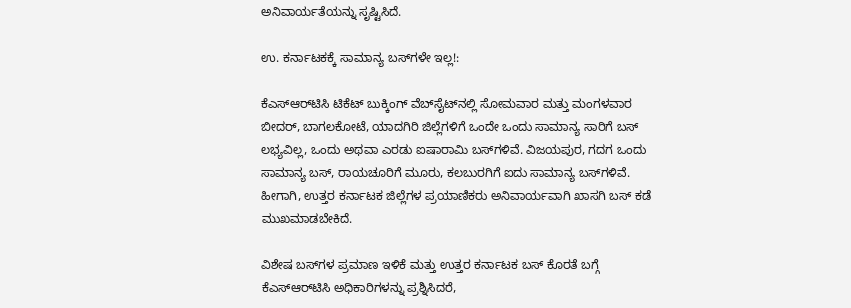ಅನಿವಾರ್ಯತೆಯನ್ನು ಸೃಷ್ಟಿಸಿದೆ.

ಉ. ಕರ್ನಾಟಕಕ್ಕೆ ಸಾಮಾನ್ಯ ಬಸ್‌ಗಳೇ ಇಲ್ಲ!:

ಕೆಎಸ್‌ಆರ್‌ಟಿಸಿ ಟಿಕೆಟ್‌ ಬುಕ್ಕಿಂಗ್‌ ವೆಬ್‌ಸೈಟ್‌ನಲ್ಲಿ ಸೋಮವಾರ ಮತ್ತು ಮಂಗಳವಾರ ಬೀದರ್‌, ಬಾಗಲಕೋಟೆ, ಯಾದಗಿರಿ ಜಿಲ್ಲೆಗಳಿಗೆ ಒಂದೇ ಒಂದು ಸಾಮಾನ್ಯ ಸಾರಿಗೆ ಬಸ್‌ ಲಭ್ಯವಿಲ್ಲ, ಒಂದು ಅಥವಾ ಎರಡು ಐಷಾರಾಮಿ ಬಸ್‌ಗಳಿವೆ. ವಿಜಯಪುರ, ಗದಗ ಒಂದು ಸಾಮಾನ್ಯ ಬಸ್‌, ರಾಯಚೂರಿಗೆ ಮೂರು, ಕಲಬುರಗಿಗೆ ಐದು ಸಾಮಾನ್ಯ ಬಸ್‌ಗಳಿವೆ. ಹೀಗಾಗಿ, ಉತ್ತರ ಕರ್ನಾಟಕ ಜಿಲ್ಲೆಗಳ ಪ್ರಯಾಣಿಕರು ಅನಿವಾರ್ಯವಾಗಿ ಖಾಸಗಿ ಬಸ್‌ ಕಡೆ ಮುಖಮಾಡಬೇಕಿದೆ.

ವಿಶೇಷ ಬಸ್‌ಗಳ ಪ್ರಮಾಣ ಇಳಿಕೆ ಮತ್ತು ಉತ್ತರ ಕರ್ನಾಟಕ ಬಸ್‌ ಕೊರತೆ ಬಗ್ಗೆ ಕೆಎಸ್‌ಆರ್‌ಟಿಸಿ ಅಧಿಕಾರಿಗಳನ್ನು ಪ್ರಶ್ನಿಸಿದರೆ,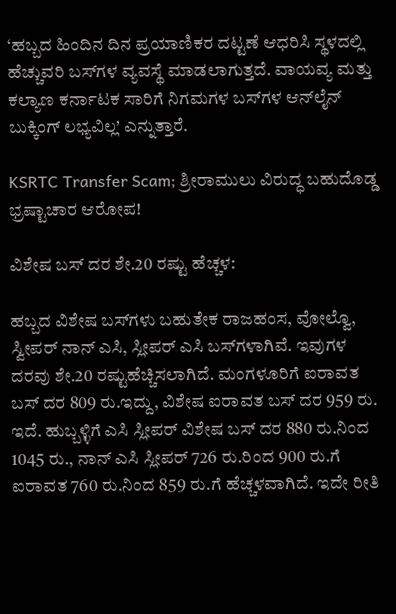‘ಹಬ್ಬದ ಹಿಂದಿನ ದಿನ ಪ್ರಯಾಣಿಕರ ದಟ್ಟಣೆ ಆಧರಿಸಿ ಸ್ಥಳದಲ್ಲಿ ಹೆಚ್ಚುವರಿ ಬಸ್‌ಗಳ ವ್ಯವಸ್ಥೆ ಮಾಡಲಾಗುತ್ತದೆ. ವಾಯವ್ಯ ಮತ್ತು ಕಲ್ಯಾಣ ಕರ್ನಾಟಕ ಸಾರಿಗೆ ನಿಗಮಗಳ ಬಸ್‌ಗಳ ಆನ್‌ಲೈನ್‌ ಬುಕ್ಕಿಂಗ್‌ ಲಭ್ಯವಿಲ್ಲ’ ಎನ್ನುತ್ತಾರೆ.

KSRTC Transfer Scam; ಶ್ರೀರಾಮುಲು ವಿರುದ್ಧ ಬಹುದೊಡ್ಡ ಭ್ರಷ್ಟಾಚಾರ ಆರೋಪ!

ವಿಶೇಷ ಬಸ್‌ ದರ ಶೇ.20 ರಷ್ಟು ಹೆಚ್ಚಳ:

ಹಬ್ಬದ ವಿಶೇಷ ಬಸ್‌ಗಳು ಬಹುತೇಕ ರಾಜಹಂಸ, ವೋಲ್ವೊ, ಸ್ವೀಪರ್‌ ನಾನ್‌ ಎಸಿ, ಸ್ಲೀಪರ್‌ ಎಸಿ ಬಸ್‌ಗಳಾಗಿವೆ. ಇವುಗಳ ದರವು ಶೇ.20 ರಷ್ಟುಹೆಚ್ಚಿಸಲಾಗಿದೆ. ಮಂಗಳೂರಿಗೆ ಐರಾವತ ಬಸ್‌ ದರ 809 ರು.ಇದ್ದು, ವಿಶೇಷ ಐರಾವತ ಬಸ್‌ ದರ 959 ರು. ಇದೆ. ಹುಬ್ಬಳ್ಳಿಗೆ ಎಸಿ ಸ್ಲೀಪರ್‌ ವಿಶೇಷ ಬಸ್‌ ದರ 880 ರು.ನಿಂದ 1045 ರು., ನಾನ್‌ ಎಸಿ ಸ್ಲೀಪರ್‌ 726 ರು.ರಿಂದ 900 ರು.ಗೆ ಐರಾವತ 760 ರು.ನಿಂದ 859 ರು.ಗೆ ಹೆಚ್ಚಳವಾಗಿದೆ. ಇದೇ ರೀತಿ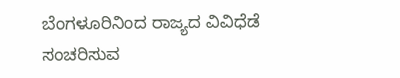ಬೆಂಗಳೂರಿನಿಂದ ರಾಜ್ಯದ ವಿವಿಧೆಡೆ ಸಂಚರಿಸುವ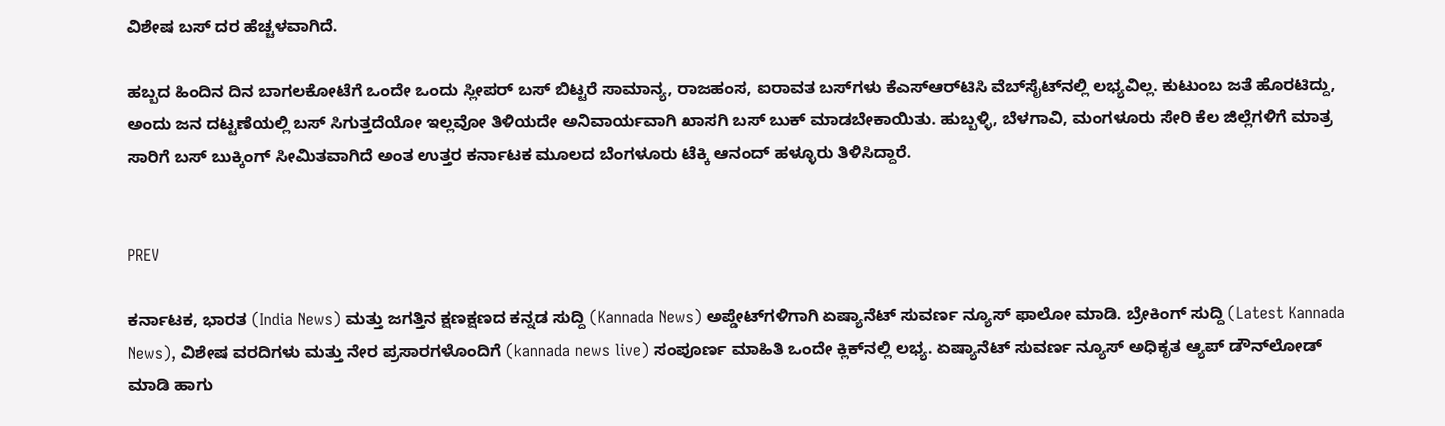ವಿಶೇಷ ಬಸ್‌ ದರ ಹೆಚ್ಚಳವಾಗಿದೆ.

ಹಬ್ಬದ ಹಿಂದಿನ ದಿನ ಬಾಗಲಕೋಟೆಗೆ ಒಂದೇ ಒಂದು ಸ್ಲೀಪರ್‌ ಬಸ್‌ ಬಿಟ್ಟರೆ ಸಾಮಾನ್ಯ, ರಾಜಹಂಸ, ಐರಾವತ ಬಸ್‌ಗಳು ಕೆಎಸ್‌ಆರ್‌ಟಿಸಿ ವೆಬ್‌ಸೈಟ್‌ನಲ್ಲಿ ಲಭ್ಯವಿಲ್ಲ. ಕುಟುಂಬ ಜತೆ ಹೊರಟಿದ್ದು, ಅಂದು ಜನ ದಟ್ಟಣೆಯಲ್ಲಿ ಬಸ್‌ ಸಿಗುತ್ತದೆಯೋ ಇಲ್ಲವೋ ತಿಳಿಯದೇ ಅನಿವಾರ್ಯವಾಗಿ ಖಾಸಗಿ ಬಸ್‌ ಬುಕ್‌ ಮಾಡಬೇಕಾಯಿತು. ಹುಬ್ಬಳ್ಳಿ, ಬೆಳಗಾವಿ, ಮಂಗಳೂರು ಸೇರಿ ಕೆಲ ಜಿಲ್ಲೆಗಳಿಗೆ ಮಾತ್ರ ಸಾರಿಗೆ ಬಸ್‌ ಬುಕ್ಕಿಂಗ್‌ ಸೀಮಿತವಾಗಿದೆ ಅಂತ ಉತ್ತರ ಕರ್ನಾಟಕ ಮೂಲದ ಬೆಂಗಳೂರು ಟೆಕ್ಕಿ ಆನಂದ್‌ ಹಳ್ಳೂರು ತಿಳಿಸಿದ್ದಾರೆ.


PREV

ಕರ್ನಾಟಕ, ಭಾರತ (India News) ಮತ್ತು ಜಗತ್ತಿನ ಕ್ಷಣಕ್ಷಣದ ಕನ್ನಡ ಸುದ್ದಿ (Kannada News) ಅಪ್ಡೇಟ್‌ಗಳಿಗಾಗಿ ಏಷ್ಯಾನೆಟ್ ಸುವರ್ಣ ನ್ಯೂಸ್‌ ಫಾಲೋ ಮಾಡಿ. ಬ್ರೇಕಿಂಗ್ ಸುದ್ದಿ (Latest Kannada News), ವಿಶೇಷ ವರದಿಗಳು ಮತ್ತು ನೇರ ಪ್ರಸಾರಗಳೊಂದಿಗೆ (kannada news live) ಸಂಪೂರ್ಣ ಮಾಹಿತಿ ಒಂದೇ ಕ್ಲಿಕ್‌ನಲ್ಲಿ ಲಭ್ಯ. ಏಷ್ಯಾನೆಟ್ ಸುವರ್ಣ ನ್ಯೂಸ್ ಅಧಿಕೃತ ಆ್ಯಪ್ ಡೌನ್‌ಲೋಡ್ ಮಾಡಿ ಹಾಗು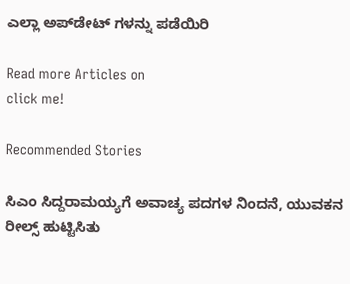ಎಲ್ಲಾ ಅಪ್‌ಡೇಟ್ ಗಳನ್ನು ಪಡೆಯಿರಿ

Read more Articles on
click me!

Recommended Stories

ಸಿಎಂ ಸಿದ್ದರಾಮಯ್ಯಗೆ ಅವಾಚ್ಯ ಪದಗಳ ನಿಂದನೆ, ಯುವಕನ ರೀಲ್ಸ್ ಹುಟ್ಟಿಸಿತು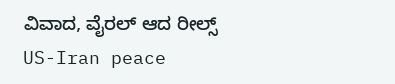ವಿವಾದ, ವೈರಲ್ ಆದ ರೀಲ್ಸ್
US-Iran peace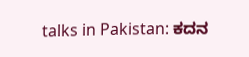talks in Pakistan: ಕದನ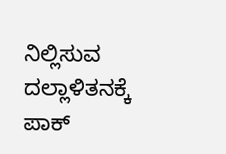ನಿಲ್ಲಿಸುವ ದಲ್ಲಾಳಿತನಕ್ಕೆ ಪಾಕ್‌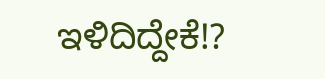ಇಳಿದಿದ್ದೇಕೆ!?